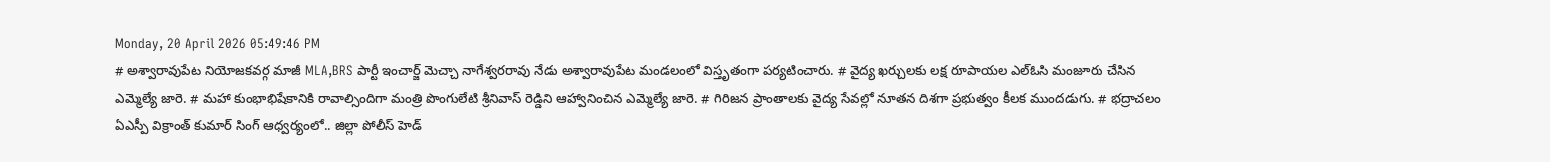Monday, 20 April 2026 05:49:46 PM
# అశ్వారావుపేట నియోజకవర్గ మాజీ MLA,BRS పార్టీ ఇంచార్జ్ మెచ్చా నాగేశ్వరరావు నేడు అశ్వారావుపేట మండలంలో విస్తృతంగా పర్యటించారు. # వైద్య ఖర్చులకు లక్ష రూపాయల ఎల్ఓసి మంజూరు చేసిన ఎమ్మెల్యే జారె. # మహా కుంభాభిషేకానికి రావాల్సిందిగా మంత్రి పొంగులేటి శ్రీనివాస్ రెడ్డిని ఆహ్వానించిన ఎమ్మెల్యే జారె. # గిరిజన ప్రాంతాలకు వైద్య సేవల్లో నూతన దిశగా ప్రభుత్వం కీలక ముందడుగు. # భద్రాచలం ఏఎస్పీ విక్రాంత్ కుమార్ సింగ్ ఆధ్వర్యంలో.. జిల్లా పోలీస్ హెడ్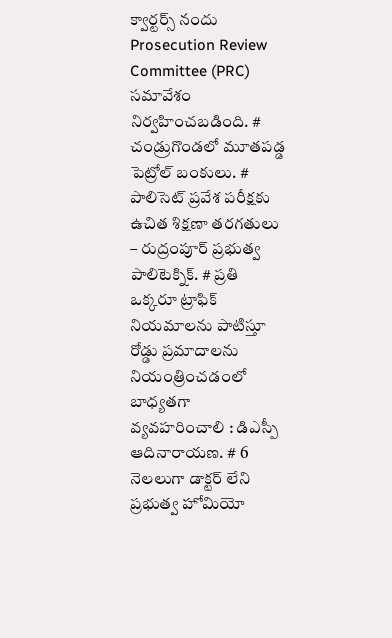క్వార్టర్స్ నందు Prosecution Review Committee (PRC) సమావేశం నిర్వహించబడింది. # చండ్రుగొండలో మూతపడ్డ పెట్రోల్ బంకులు. # పాలిసెట్ ప్రవేశ పరీక్షకు ఉచిత శిక్షణా తరగతులు – రుద్రంపూర్ ప్రభుత్వ పాలిటెక్నిక్. # ప్రతి ఒక్కరూ ట్రాఫిక్ నియమాలను పాటిస్తూ రోడ్డు ప్రమాదాలను నియంత్రించడంలో బాధ్యతగా వ్యవహరించాలి : డిఎస్పీ ఆదినారాయణ. # 6 నెలలుగా డాక్టర్ లేని ప్రభుత్వ హోమియో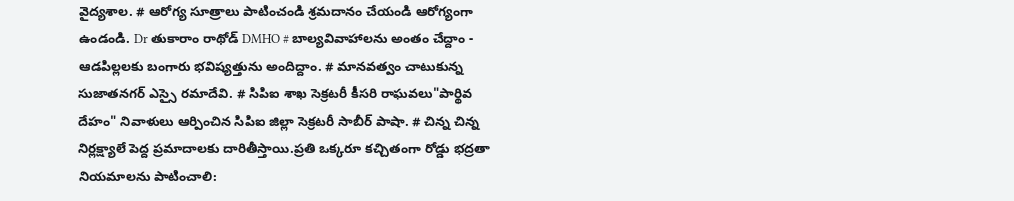వైద్యశాల. # ఆరోగ్య సూత్రాలు పాటించండి శ్రమదానం చేయండి ఆరోగ్యంగా ఉండండి. Dr తుకారాం రాథోడ్ DMHO # బాల్యవివాహాలను అంతం చేద్దాం - ఆడపిల్లలకు బంగారు భవిష్యత్తును అందిద్దాం. # మానవత్వం చాటుకున్న సుజాతనగర్ ఎస్సై రమాదేవి. # సిపిఐ శాఖ సెక్రటరీ కీసరి రాఘవలు"పార్థివ దేహం" నివాళులు ఆర్పించిన సిపిఐ జిల్లా సెక్రటరీ సాబీర్ పాషా. # చిన్న చిన్న నిర్లక్ష్యాలే పెద్ద ప్రమాదాలకు దారితీస్తాయి.ప్రతి ఒక్కరూ కచ్చితంగా రోడ్డు భద్రతా నియమాలను పాటించాలి: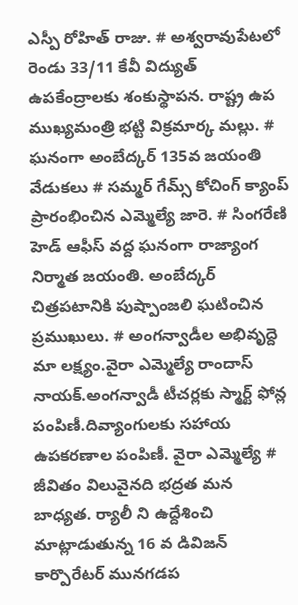ఎస్పీ రోహిత్ రాజు. # అశ్వరావుపేటలో రెండు 33/11 కేవీ విద్యుత్ ఉపకేంద్రాలకు శంకుస్థాపన. రాష్ట్ర ఉప ముఖ్యమంత్రి భట్టి విక్రమార్క మల్లు. # ఘనంగా అంబేద్కర్ 135వ జయంతి వేడుకలు # సమ్మర్ గేమ్స్ కోచింగ్ క్యాంప్ ప్రారంభించిన ఎమ్మెల్యే జారె. # సింగరేణి హెడ్ ఆఫీస్ వద్ద ఘనంగా రాజ్యాంగ నిర్మాత జయంతి. అంబేద్కర్ చిత్రపటానికి పుష్పాంజలి ఘటించిన ప్రముఖులు. # అంగన్వాడీల అభివృద్దె మా లక్ష్యం.వైరా ఎమ్మెల్యే రాందాస్ నాయక్.అంగన్వాడీ టీచర్లకు స్మార్ట్ ఫోన్ల పంపిణీ.దివ్యాంగులకు సహాయ ఉపకరణాల పంపిణీ. వైరా ఎమ్మెల్యే # జీవితం విలువైనది భద్రత మన బాధ్యత. ర్యాలీ ని ఉద్దేశించి మాట్లాడుతున్న 16 వ డివిజన్ కార్పొరేటర్ మునగడప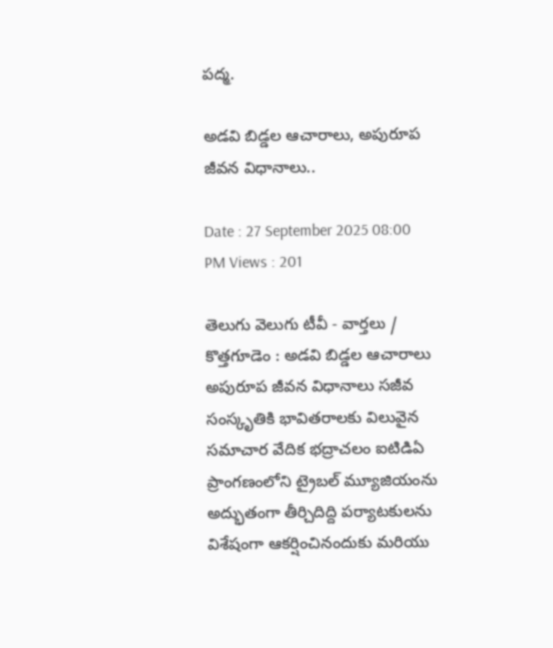పద్మ.

అడవి బిడ్డల ఆచారాలు, అపురూప జీవన విధానాలు..

Date : 27 September 2025 08:00 PM Views : 201

తెలుగు వెలుగు టీవీ - వార్తలు / కొత్తగూడెం : అడవి బిడ్డల ఆచారాలు అపురూప జీవన విధానాలు సజీవ సంస్కృతికి భావితరాలకు విలువైన సమాచార వేదిక భద్రాచలం ఐటిడిఏ ప్రాంగణంలోని ట్రైబల్ మ్యూజియంను అద్భుతంగా తీర్చిదిద్ది పర్యాటకులను విశేషంగా ఆకర్షించినందుకు మరియు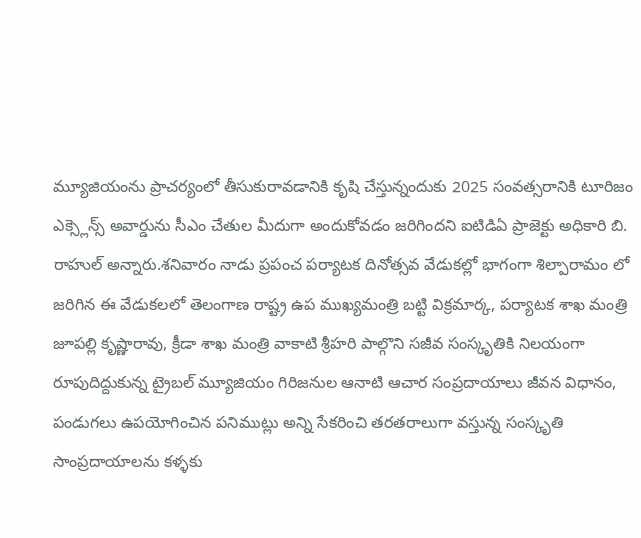మ్యూజియంను ప్రాచర్యంలో తీసుకురావడానికి కృషి చేస్తున్నందుకు 2025 సంవత్సరానికి టూరిజం ఎక్స్లెన్స్ అవార్డును సీఎం చేతుల మీదుగా అందుకోవడం జరిగిందని ఐటిడిఏ ప్రాజెక్టు అధికారి బి. రాహుల్ అన్నారు.శనివారం నాడు ప్రపంచ పర్యాటక దినోత్సవ వేడుకల్లో భాగంగా శిల్పారామం లో జరిగిన ఈ వేడుకలలో తెలంగాణ రాష్ట్ర ఉప ముఖ్యమంత్రి బట్టి విక్రమార్క, పర్యాటక శాఖ మంత్రి జూపల్లి కృష్ణారావు, క్రీడా శాఖ మంత్రి వాకాటి శ్రీహరి పాల్గొని సజీవ సంస్కృతికి నిలయంగా రూపుదిద్దుకున్న ట్రైబల్ మ్యూజియం గిరిజనుల ఆనాటి ఆచార సంప్రదాయాలు జీవన విధానం, పండుగలు ఉపయోగించిన పనిముట్లు అన్ని సేకరించి తరతరాలుగా వస్తున్న సంస్కృతి సాంప్రదాయాలను కళ్ళకు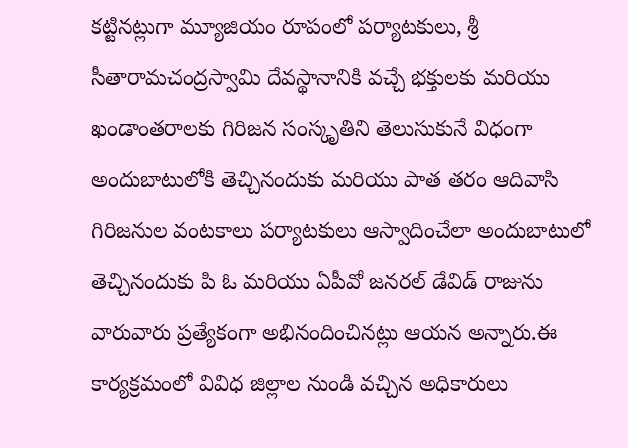కట్టినట్లుగా మ్యూజియం రూపంలో పర్యాటకులు, శ్రీ సీతారామచంద్రస్వామి దేవస్థానానికి వచ్చే భక్తులకు మరియు ఖండాంతరాలకు గిరిజన సంస్కృతిని తెలుసుకునే విధంగా అందుబాటులోకి తెచ్చినందుకు మరియు పాత తరం ఆదివాసి గిరిజనుల వంటకాలు పర్యాటకులు ఆస్వాదించేలా అందుబాటులో తెచ్చినందుకు పి ఓ మరియు ఏపీవో జనరల్ డేవిడ్ రాజును వారువారు ప్రత్యేకంగా అభినందించినట్లు ఆయన అన్నారు.ఈ కార్యక్రమంలో వివిధ జిల్లాల నుండి వచ్చిన అధికారులు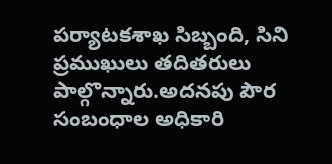పర్యాటకశాఖ సిబ్బంది, సిని ప్రముఖులు తదితరులు పాల్గొన్నారు.అదనపు పౌర సంబంధాల అధికారి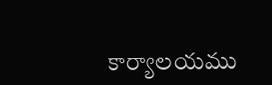కార్యాలయము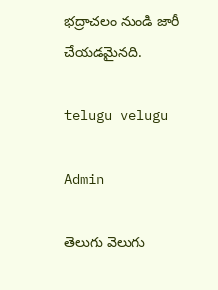భద్రాచలం నుండి జారీ చేయడమైనది.

telugu velugu

Admin

తెలుగు వెలుగు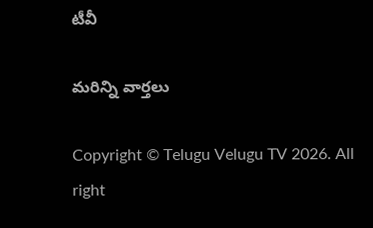టీవీ

మరిన్ని వార్తలు

Copyright © Telugu Velugu TV 2026. All right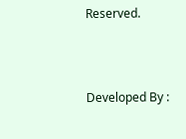Reserved.



Developed By :